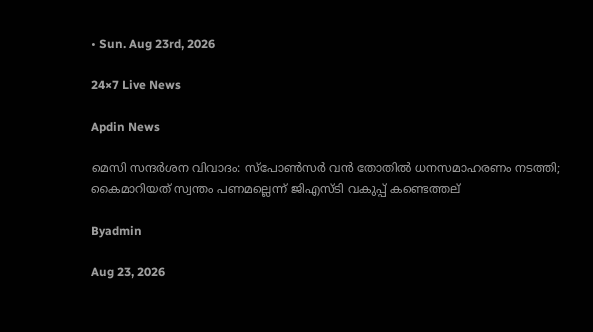• Sun. Aug 23rd, 2026

24×7 Live News

Apdin News

മെസി സന്ദര്‍ശന വിവാദം: സ്‌പോണ്‍സര്‍ വന്‍ തോതില്‍ ധനസമാഹരണം നടത്തി; കൈമാറിയത് സ്വന്തം പണമല്ലെന്ന് ജിഎസ്ടി വകുപ്പ് കണ്ടെത്തല്

Byadmin

Aug 23, 2026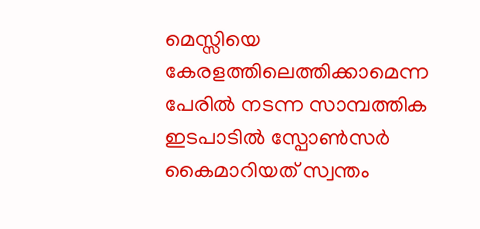മെസ്സിയെ കേരളത്തിലെത്തിക്കാമെന്ന പേരിൽ നടന്ന സാമ്പത്തിക ഇടപാടിൽ സ്പോൺസർ കൈമാറിയത് സ്വന്തം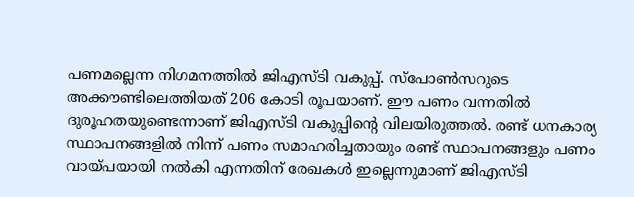പണമല്ലെന്ന നിഗമനത്തിൽ ജിഎസ്ടി വകുപ്പ്. സ്പോൺസറുടെ അക്കൗണ്ടിലെത്തിയത് 206 കോടി രൂപയാണ്. ഈ പണം വന്നതിൽ ദുരൂഹതയുണ്ടെന്നാണ് ജിഎസ്ടി വകുപ്പിന്റെ വിലയിരുത്തൽ. രണ്ട് ധനകാര്യ സ്ഥാപനങ്ങളിൽ നിന്ന് പണം സമാഹരിച്ചതായും രണ്ട് സ്ഥാപനങ്ങളും പണം വായ്പയായി നൽകി എന്നതിന് രേഖകൾ ഇല്ലെന്നുമാണ് ജിഎസ്ടി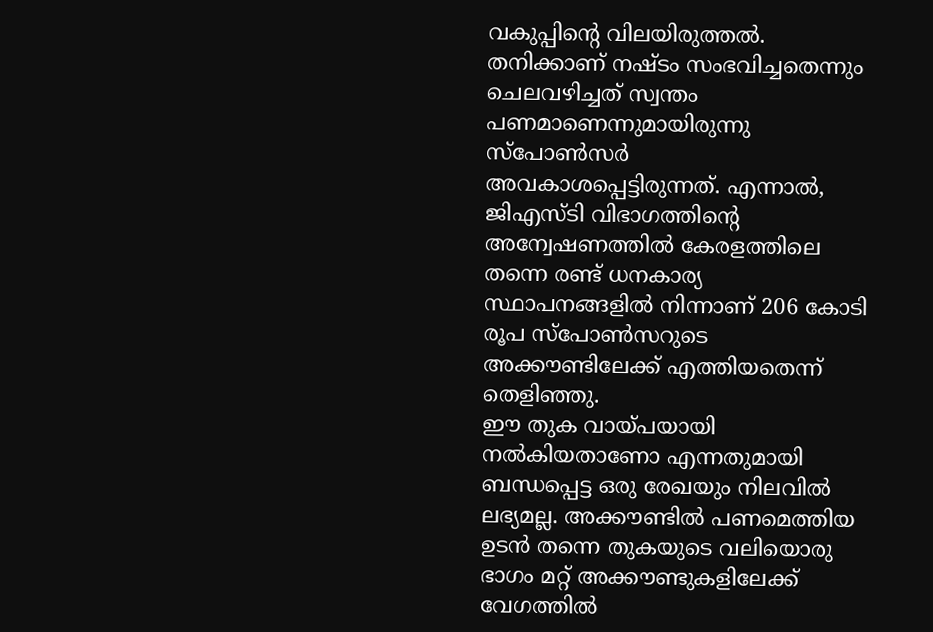വകുപ്പിന്റെ വിലയിരുത്തൽ. തനിക്കാണ് നഷ്ടം സംഭവിച്ചതെന്നും ചെലവഴിച്ചത് സ്വന്തം പണമാണെന്നുമായിരുന്നു സ്പോൺസർ അവകാശപ്പെട്ടിരുന്നത്. എന്നാൽ, ജിഎസ്ടി വിഭാഗത്തിന്റെ അന്വേഷണത്തിൽ കേരളത്തിലെ തന്നെ രണ്ട് ധനകാര്യ സ്ഥാപനങ്ങളിൽ നിന്നാണ് 206 കോടി രൂപ സ്പോൺസറുടെ അക്കൗണ്ടിലേക്ക് എത്തിയതെന്ന് തെളിഞ്ഞു.
ഈ തുക വായ്പയായി നൽകിയതാണോ എന്നതുമായി ബന്ധപ്പെട്ട ഒരു രേഖയും നിലവിൽ ലഭ്യമല്ല. അക്കൗണ്ടിൽ പണമെത്തിയ ഉടൻ തന്നെ തുകയുടെ വലിയൊരു ഭാഗം മറ്റ് അക്കൗണ്ടുകളിലേക്ക് വേഗത്തിൽ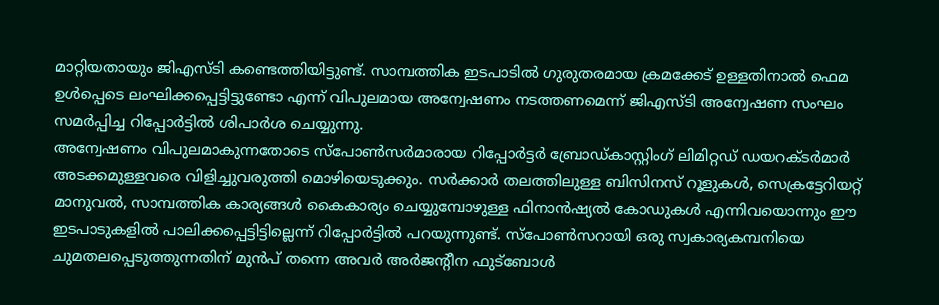മാറ്റിയതായും ജിഎസ്ടി കണ്ടെത്തിയിട്ടുണ്ട്. സാമ്പത്തിക ഇടപാടിൽ ഗുരുതരമായ ക്രമക്കേട് ഉള്ളതിനാൽ ഫെമ ഉൾപ്പെടെ ലംഘിക്കപ്പെട്ടിട്ടുണ്ടോ എന്ന് വിപുലമായ അന്വേഷണം നടത്തണമെന്ന് ജിഎസ്ടി അന്വേഷണ സംഘം സമർപ്പിച്ച റിപ്പോർട്ടിൽ ശിപാർശ ചെയ്യുന്നു.
അന്വേഷണം വിപുലമാകുന്നതോടെ സ്പോൺസർമാരായ റിപ്പോർട്ടർ ബ്രോഡ്കാസ്റ്റിംഗ് ലിമിറ്റഡ് ഡയറക്ടർമാർ അടക്കമുള്ളവരെ വിളിച്ചുവരുത്തി മൊഴിയെടുക്കും. സർക്കാർ തലത്തിലുള്ള ബിസിനസ് റൂളുകൾ, സെക്രട്ടേറിയറ്റ് മാനുവൽ, സാമ്പത്തിക കാര്യങ്ങൾ കൈകാര്യം ചെയ്യുമ്പോഴുള്ള ഫിനാൻഷ്യൽ കോഡുകൾ എന്നിവയൊന്നും ഈ ഇടപാടുകളിൽ പാലിക്കപ്പെട്ടിട്ടില്ലെന്ന് റിപ്പോർട്ടിൽ പറയുന്നുണ്ട്. സ്പോൺസറായി ഒരു സ്വകാര്യകമ്പനിയെ ചുമതലപ്പെടുത്തുന്നതിന് മുൻപ് തന്നെ അവർ അർജന്റീന ഫുട്ബോൾ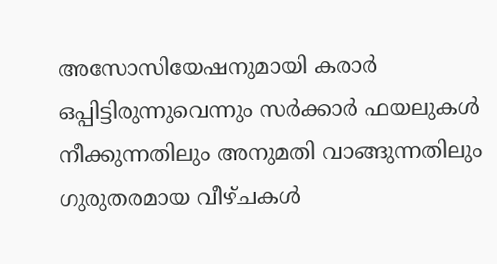അസോസിയേഷനുമായി കരാർ ഒപ്പിട്ടിരുന്നുവെന്നും സർക്കാർ ഫയലുകൾ നീക്കുന്നതിലും അനുമതി വാങ്ങുന്നതിലും ഗുരുതരമായ വീഴ്ചകൾ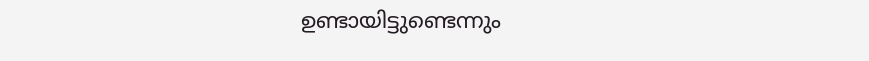ഉണ്ടായിട്ടുണ്ടെന്നും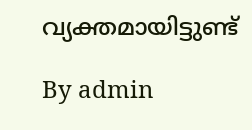വ്യക്തമായിട്ടുണ്ട്

By admin